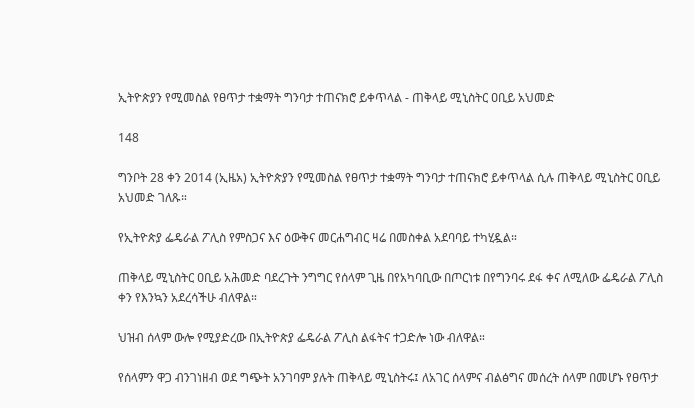ኢትዮጵያን የሚመስል የፀጥታ ተቋማት ግንባታ ተጠናክሮ ይቀጥላል - ጠቅላይ ሚኒስትር ዐቢይ አህመድ

148

ግንቦት 28 ቀን 2014 (ኢዜአ) ኢትዮጵያን የሚመስል የፀጥታ ተቋማት ግንባታ ተጠናክሮ ይቀጥላል ሲሉ ጠቅላይ ሚኒስትር ዐቢይ አህመድ ገለጹ።

የኢትዮጵያ ፌዴራል ፖሊስ የምስጋና እና ዕውቅና መርሐግብር ዛሬ በመስቀል አደባባይ ተካሂዷል።

ጠቅላይ ሚኒስትር ዐቢይ አሕመድ ባደረጉት ንግግር የሰላም ጊዜ በየአካባቢው በጦርነቱ በየግንባሩ ደፋ ቀና ለሚለው ፌዴራል ፖሊስ ቀን የእንኳን አደረሳችሁ ብለዋል።

ህዝብ ሰላም ውሎ የሚያድረው በኢትዮጵያ ፌዴራል ፖሊስ ልፋትና ተጋድሎ ነው ብለዋል።

የሰላምን ዋጋ ብንገነዘብ ወደ ግጭት አንገባም ያሉት ጠቅላይ ሚኒስትሩ፤ ለአገር ሰላምና ብልፅግና መሰረት ሰላም በመሆኑ የፀጥታ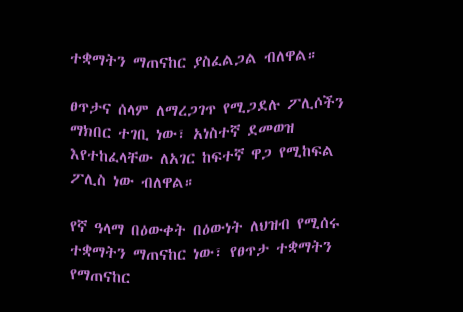ተቋማትን ማጠናከር ያስፈልጋል ብለዋል።

ፀጥታና ሰላም ለማረጋገጥ የሚጋደሉ ፖሊሶችን ማክበር ተገቢ ነው፣ አነስተኛ ደመወዝ እየተከፈላቸው ለአገር ከፍተኛ ዋጋ የሚከፍል ፖሊስ ነው ብለዋል።

የኛ ዓላማ በዕውቀት በዕውነት ለህዝብ የሚሰሩ ተቋማትን ማጠናከር ነው፣ የፀጥታ ተቋማትን የማጠናከር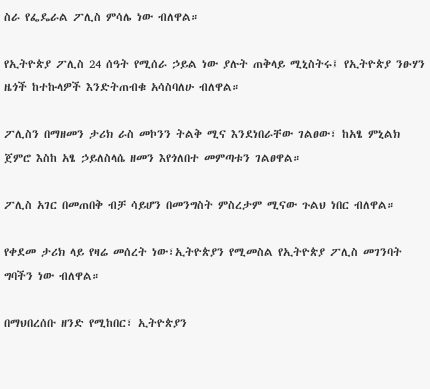ስራ የፌዴራል ፖሊስ ምሳሌ ነው ብለዋል።

የኢትዮጵያ ፖሊስ 24 ሰዓት የሚሰራ ኃይል ነው ያሉት ጠቅላይ ሚኒስትሩ፤ የኢትዮጵያ ንፁሃን ዜጎች ከተኩላዎች እንድትጠብቁ አሳስባለሁ ብለዋል።

ፖሊስን በማዘመን ታሪክ ራስ መኮንን ትልቅ ሚና እንደነበራቸው ገልፀው፣ ከአፄ ምኒልክ ጀምሮ እስከ አፄ ኃይለስላሴ ዘመን እየጎለበተ መምጣቱን ገልፀዋል።

ፖሊስ አገር በመጠበቅ ብቻ ሳይሆን በመንግስት ምስረታም ሚናው ጉልህ ነበር ብለዋል።

የቀደመ ታሪክ ላይ የዛሬ መሰረት ነው፣ኢትዮጵያን የሚመስል የኢትዮጵያ ፖሊስ መገንባት ግባችን ነው ብለዋል።

በማህበረሰቡ ዘንድ የሚከበር፣ ኢትዮጵያን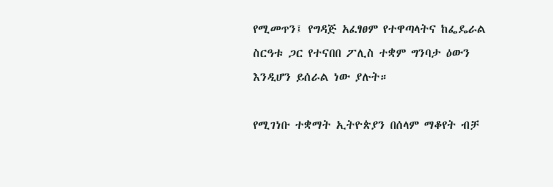የሚመጥን፤ የግዳጅ አፈፃፀም የተዋጣላትና ከፌዴራል ስርዓቱ ጋር የተናበበ ፖሊስ ተቋም ግንባታ ዕውን እንዲሆን ይሰራል ነው ያሉት።

የሚገነቡ ተቋማት ኢትዮጵያን በሰላም ማቆየት ብቻ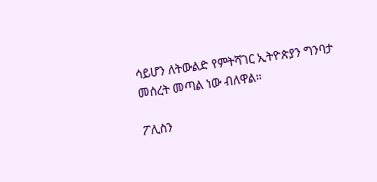ሳይሆን ለትውልድ የምትሻገር ኢትዮጵያን ግንባታ መሰረት መጣል ነው ብለዋል።

ፖሊስን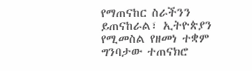የማጠናከር ስራችንን ይጠናከራል፣ ኢትዮጵያን የሚመስል የዘመነ ተቋም ግንባታው ተጠናክሮ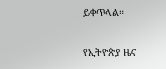ይቀጥላል።

የኢትዮጵያ ዜና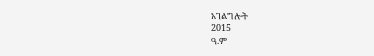አገልግሎት
2015
ዓ.ም